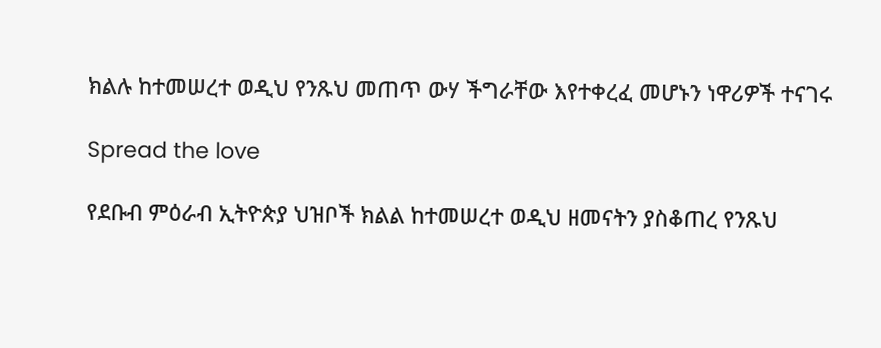ክልሉ ከተመሠረተ ወዲህ የንጹህ መጠጥ ውሃ ችግራቸው እየተቀረፈ መሆኑን ነዋሪዎች ተናገሩ

Spread the love

የደቡብ ምዕራብ ኢትዮጵያ ህዝቦች ክልል ከተመሠረተ ወዲህ ዘመናትን ያስቆጠረ የንጹህ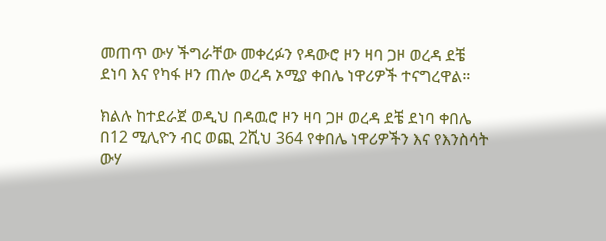መጠጥ ውሃ ችግራቸው መቀረፉን የዳውሮ ዞን ዛባ ጋዞ ወረዳ ደቼ ደነባ እና የካፋ ዞን ጠሎ ወረዳ ኦሚያ ቀበሌ ነዋሪዎች ተናግረዋል።

ክልሉ ከተደራጀ ወዲህ በዳዉሮ ዞን ዛባ ጋዞ ወረዳ ደቼ ደነባ ቀበሌ በ12 ሚሊዮን ብር ወጪ 2ሺህ 364 የቀበሌ ነዋሪዎችን እና የእንስሳት ውሃ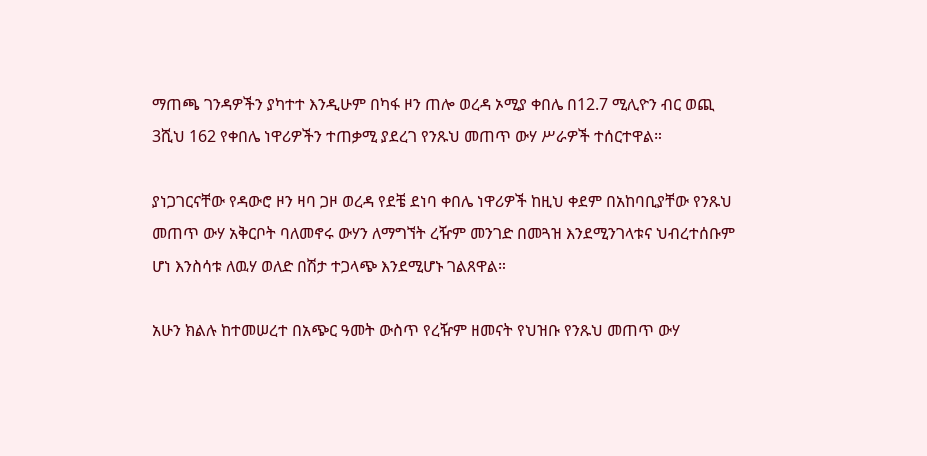ማጠጫ ገንዳዎችን ያካተተ እንዲሁም በካፋ ዞን ጠሎ ወረዳ ኦሚያ ቀበሌ በ12.7 ሚሊዮን ብር ወጪ 3ሺህ 162 የቀበሌ ነዋሪዎችን ተጠቃሚ ያደረገ የንጹህ መጠጥ ውሃ ሥራዎች ተሰርተዋል።

ያነጋገርናቸው የዳውሮ ዞን ዛባ ጋዞ ወረዳ የደቼ ደነባ ቀበሌ ነዋሪዎች ከዚህ ቀደም በአከባቢያቸው የንጹህ መጠጥ ውሃ አቅርቦት ባለመኖሩ ውሃን ለማግኘት ረዥም መንገድ በመጓዝ እንደሚንገላቱና ህብረተሰቡም ሆነ እንስሳቱ ለዉሃ ወለድ በሽታ ተጋላጭ እንደሚሆኑ ገልጸዋል።

አሁን ክልሉ ከተመሠረተ በአጭር ዓመት ውስጥ የረዥም ዘመናት የህዝቡ የንጹህ መጠጥ ውሃ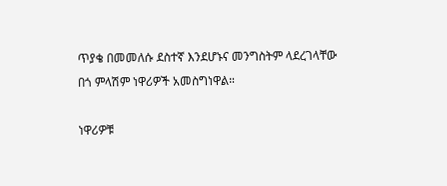ጥያቄ በመመለሱ ደስተኛ እንደሆኑና መንግስትም ላደረገላቸው በጎ ምላሽም ነዋሪዎች አመስግነዋል።

ነዋሪዎቹ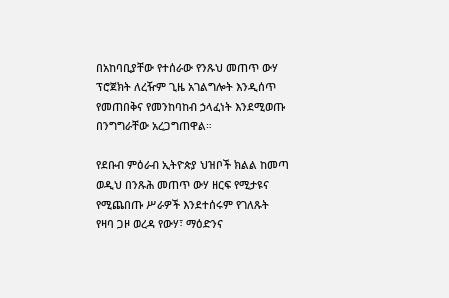በአከባቢያቸው የተሰራው የንጹህ መጠጥ ውሃ ፕሮጀክት ለረዥም ጊዜ አገልግሎት እንዲሰጥ የመጠበቅና የመንከባከብ ኃላፈነት እንደሚወጡ በንግግራቸው አረጋግጠዋል።

የደቡብ ምዕራብ ኢትዮጵያ ህዝቦች ክልል ከመጣ ወዲህ በንጹሕ መጠጥ ውሃ ዘርፍ የሚታዩና የሚጨበጡ ሥራዎች እንደተሰሩም የገለጹት የዛባ ጋዞ ወረዳ የውሃ፣ ማዕድንና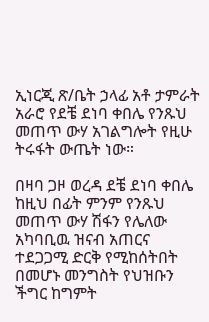ኢነርጂ ጽ/ቤት ኃላፊ አቶ ታምራት አራሮ የደቼ ደነባ ቀበሌ የንጹህ መጠጥ ውሃ አገልግሎት የዚሁ ትሩፋት ውጤት ነው።

በዛባ ጋዞ ወረዳ ደቼ ደነባ ቀበሌ ከዚህ በፊት ምንም የንጹህ መጠጥ ውሃ ሽፋን የሌለው አካባቢዉ ዝናብ አጠርና ተደጋጋሚ ድርቅ የሚከሰትበት በመሆኑ መንግስት የህዝቡን ችግር ከግምት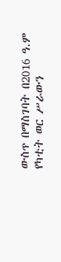ውስጥ በማስገባት በ2016 ዓ.ም የካቲት ወር ሥራውን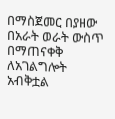በማስጀመር በያዘው በአራት ወራት ውስጥ በማጠናቀቅ ለአገልግሎት አብቅቷል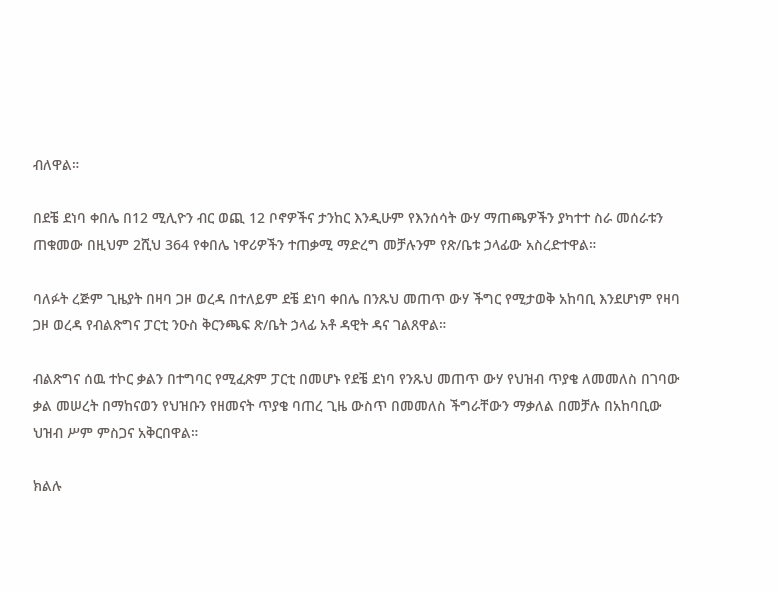ብለዋል።

በደቼ ደነባ ቀበሌ በ12 ሚሊዮን ብር ወጪ 12 ቦኖዎችና ታንከር እንዲሁም የእንሰሳት ውሃ ማጠጫዎችን ያካተተ ስራ መሰራቱን ጠቁመው በዚህም 2ሺህ 364 የቀበሌ ነዋሪዎችን ተጠቃሚ ማድረግ መቻሉንም የጽ/ቤቱ ኃላፊው አስረድተዋል።

ባለፉት ረጅም ጊዜያት በዛባ ጋዞ ወረዳ በተለይም ደቼ ደነባ ቀበሌ በንጹህ መጠጥ ውሃ ችግር የሚታወቅ አከባቢ እንደሆነም የዛባ ጋዞ ወረዳ የብልጽግና ፓርቲ ንዑስ ቅርንጫፍ ጽ/ቤት ኃላፊ አቶ ዳዊት ዳና ገልጸዋል።

ብልጽግና ሰዉ ተኮር ቃልን በተግባር የሚፈጽም ፓርቲ በመሆኑ የደቼ ደነባ የንጹህ መጠጥ ውሃ የህዝብ ጥያቄ ለመመለስ በገባው ቃል መሠረት በማከናወን የህዝቡን የዘመናት ጥያቄ ባጠረ ጊዜ ውስጥ በመመለስ ችግራቸውን ማቃለል በመቻሉ በአከባቢው ህዝብ ሥም ምስጋና አቅርበዋል።

ክልሉ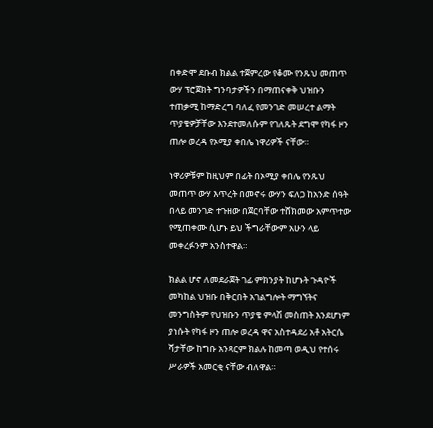በቀድሞ ደቡብ ክልል ተጀምረው የቆሙ የንጹህ መጠጥ ውሃ ፕሮጀክት ግንባታዎችን በማጠናቀቅ ህዝቡን ተጠቃሚ ከማድረግ ባለፈ የመንገድ መሠረተ ልማት ጥያቄዎቻቸው እንደተመለሱም የገለጹት ደግሞ የካፋ ዞን ጠሎ ወረዳ የኦሚያ ቀበሌ ነዋሪዎች ናቸው።

ነዋሪዎቹም ከዚህም በፊት በኦሚያ ቀበሌ የንጹህ መጠጥ ውሃ እጥረት በመኖሩ ውሃን ፍለጋ ከአንድ ሰዓት በላይ መንገድ ተጉዘው በጀርባቸው ተሸክመው አምጥተው የሚጠቀሙ ሲሆኑ ይህ ችግራቸውም አሁን ላይ መቀረፉንም አንስተዋል።

ክልል ሆኖ ለመደራጀት ገፊ ምክንያት ከሆኑት ጉዳዮች መካከል ህዝቡ በቅርበት አገልግሎት ማግኘትና መንግስትም የህዝቡን ጥያቄ ምላሽ መስጠት እንደሆነም ያነሱት የካፋ ዞን ጠሎ ወረዳ ዋና አስተዳደሪ አቶ አትርሴ ሻታቸው ከግቡ አንጻርም ክልሉ ከመጣ ወዲህ የተሰሩ ሥራዎች አመርቂ ናቸው ብለዋል።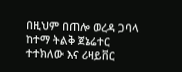በዚህም በጠሎ ወረዳ ጋባላ ከተማ ትልቅ ጀኔሬተር ተተክለው እና ሪዛይቨር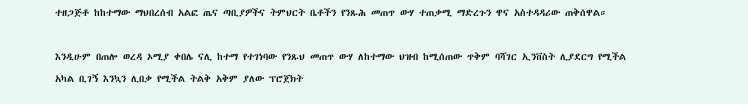ተዘጋጅቶ ከከተማው ማህበረሰብ አልፎ ጤና ጣቢያዎችና ትምህርት ቤቶችን የንጹሕ መጠጥ ውሃ ተጠቃሚ ማድረጉን ዋና አስተዳዳሪው ጠቅሰዋል።

እንዲሁም በጠሎ ወረዳ ኦሚያ ቀበሌ ናሊ ከተማ የተገነባው የንጹህ መጠጥ ውሃ ለከተማው ህዝብ ከሚሰጠው ጥቅም ባሻገር ኢንቨስት ሊያደርግ የሚችል አካል ቢገኝ እንኳን ሊበቃ የሚችል ትልቅ አቅም ያለው ፕሮጀክት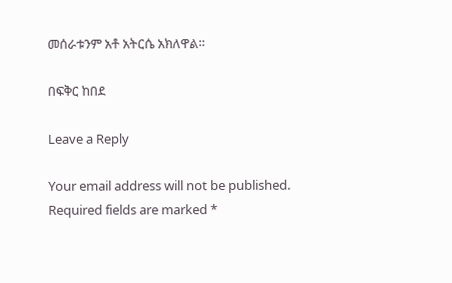መሰራቱንም አቶ አትርሴ አክለዋል።

በፍቅር ከበደ

Leave a Reply

Your email address will not be published. Required fields are marked *